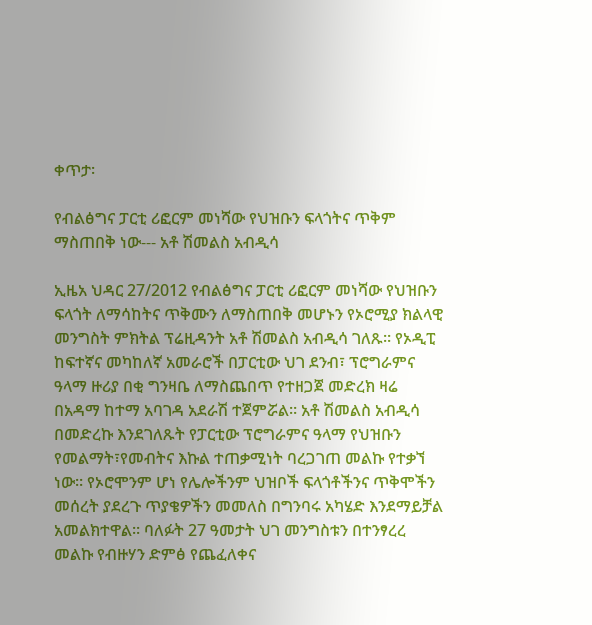ቀጥታ፡

የብልፅግና ፓርቲ ሪፎርም መነሻው የህዝቡን ፍላጎትና ጥቅም ማስጠበቅ ነው--- አቶ ሽመልስ አብዲሳ

ኢዜአ ህዳር 27/2012 የብልፅግና ፓርቲ ሪፎርም መነሻው የህዝቡን ፍላጎት ለማሳከትና ጥቅሙን ለማስጠበቅ መሆኑን የኦሮሚያ ክልላዊ መንግስት ምክትል ፕሬዚዳንት አቶ ሽመልስ አብዲሳ ገለጹ። የኦዲፒ  ከፍተኛና መካከለኛ አመራሮች በፓርቲው ህገ ደንብ፣ ፕሮግራምና ዓላማ ዙሪያ በቂ ግንዛቤ ለማስጨበጥ የተዘጋጀ መድረክ ዛሬ በአዳማ ከተማ አባገዳ አደራሽ ተጀምሯል። አቶ ሽመልስ አብዲሳ በመድረኩ እንደገለጹት የፓርቲው ፕሮግራምና ዓላማ የህዝቡን የመልማት፣የመብትና እኩል ተጠቃሚነት ባረጋገጠ መልኩ የተቃኘ ነው። የኦሮሞንም ሆነ የሌሎችንም ህዝቦች ፍላጎቶችንና ጥቅሞችን መሰረት ያደረጉ ጥያቄዎችን መመለስ በግንባሩ አካሄድ እንደማይቻል አመልክተዋል። ባለፉት 27 ዓመታት ህገ መንግስቱን በተንፃረረ መልኩ የብዙሃን ድምፅ የጨፈለቀና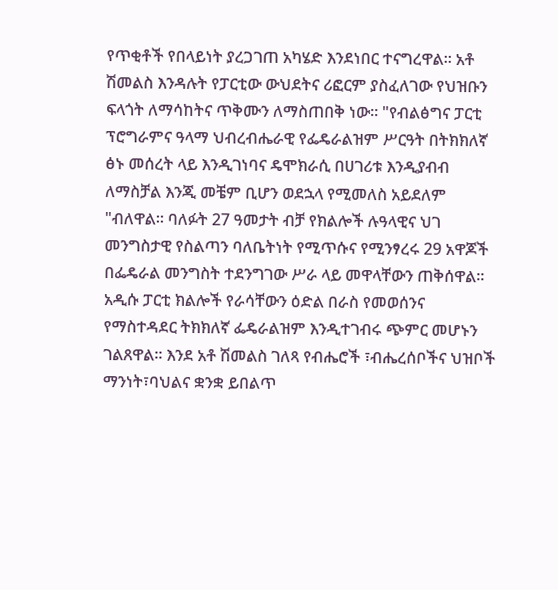የጥቂቶች የበላይነት ያረጋገጠ አካሄድ እንደነበር ተናግረዋል። አቶ ሽመልስ እንዳሉት የፓርቲው ውህደትና ሪፎርም ያስፈለገው የህዝቡን ፍላጎት ለማሳከትና ጥቅሙን ለማስጠበቅ ነው። "የብልፅግና ፓርቲ ፕሮግራምና ዓላማ ህብረብሔራዊ የፌዴራልዝም ሥርዓት በትክክለኛ ፅኑ መሰረት ላይ እንዲገነባና ዴሞክራሲ በሀገሪቱ እንዲያብብ  ለማስቻል እንጂ መቼም ቢሆን ወደኋላ የሚመለስ አይደለም "ብለዋል። ባለፉት 27 ዓመታት ብቻ የክልሎች ሉዓላዊና ህገ መንግስታዊ የስልጣን ባለቤትነት የሚጥሱና የሚንፃረሩ 29 አዋጆች በፌዴራል መንግስት ተደንግገው ሥራ ላይ መዋላቸውን ጠቅሰዋል። አዲሱ ፓርቲ ክልሎች የራሳቸውን ዕድል በራስ የመወሰንና የማስተዳደር ትክክለኛ ፌዴራልዝም እንዲተገብሩ ጭምር መሆኑን ገልጸዋል። እንደ አቶ ሽመልስ ገለጻ የብሔሮች ፣ብሔረሰቦችና ህዝቦች ማንነት፣ባህልና ቋንቋ ይበልጥ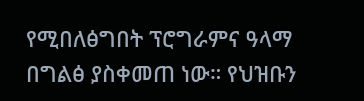የሚበለፅግበት ፕሮግራምና ዓላማ በግልፅ ያስቀመጠ ነው። የህዝቡን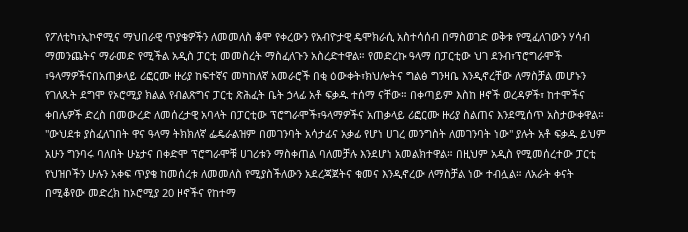የፖለቲካ፣ኢኮኖሚና ማህበራዊ ጥያቄዎችን ለመመለስ ቆሞ የቀረውን የአብዮታዊ ዴሞክራሲ አስተሳሰብ በማስወገድ ወቅቱ የሚፈለገውን ሃሳብ ማመንጨትና ማራመድ የሚችል አዲስ ፓርቲ መመስረት ማስፈለጉን አስረድተዋል። የመድረኩ ዓላማ በፓርቲው ህገ ደንብ፣ፕሮግራሞች ፣ዓላማዎችናበአጠቃላይ ሪፎርሙ ዙሪያ ከፍተኛና መካከለኛ አመራሮች በቂ ዕውቀት፣ክህሎትና ግልፅ ግንዛቤ እንዲኖረቸው ለማስቻል መሆኑን የገለጹት ደግሞ የኦሮሚያ ክልል የብልጽግና ፓርቲ ጽሕፈት ቤት ኃላፊ አቶ ፍቃዱ ተሰማ ናቸው። በቀጣይም እስከ ዞኖች ወረዳዎች፣ ከተሞችና ቀበሌዎች ድረስ በመውረድ ለመሰረታዊ አባላት በፓርቲው ፕሮግራሞች፣ዓላማዎችና አጠቃላይ ሪፎርሙ ዙሪያ ስልጠና እንደሚሰጥ አስታውቀዋል። "ውህደቱ ያስፈለገበት ዋና ዓላማ ትክክለኛ ፌዴራልዝም በመገንባት አሳታፊና አቃፊ የሆነ ሀገረ መንግስት ለመገንባት ነው" ያሉት አቶ ፍቃዱ ይህም አሁን ግንባሩ ባለበት ሁኔታና በቀድሞ ፕሮግራሞቹ ሀገሪቱን ማስቀጠል ባለመቻሉ እንደሆነ አመልክተዋል። በዚህም አዲስ የሚመሰረተው ፓርቲ የህዝቦችን ሁሉን አቀፍ ጥያቄ ከመሰረቱ ለመመለስ የሚያስችለውን አደረጃጀትና ቁመና እንዲኖረው ለማስቻል ነው ተብሏል። ለአራት ቀናት በሚቆየው መድረክ ከኦሮሚያ 20 ዞኖችና የከተማ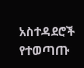አስተዳደሮች የተወጣጡ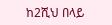ከ2ሺህ በላይ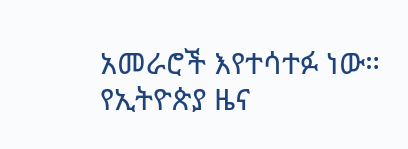አመራሮች እየተሳተፉ ነው።
የኢትዮጵያ ዜና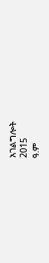አገልግሎት
2015
ዓ.ም